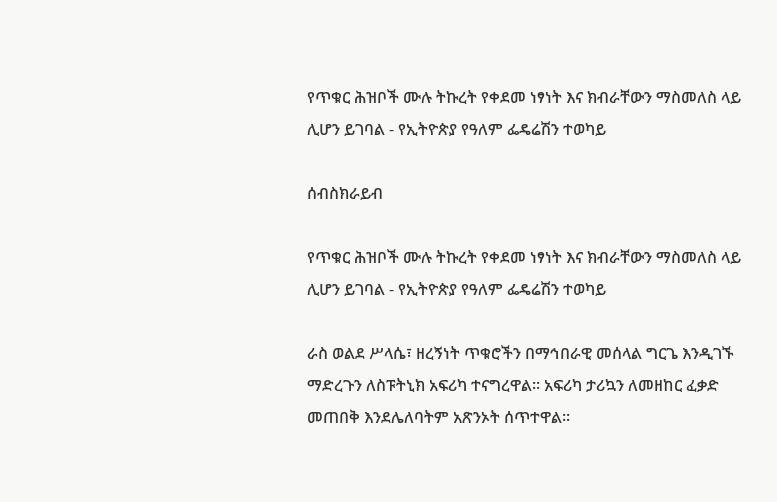የጥቁር ሕዝቦች ሙሉ ትኩረት የቀደመ ነፃነት እና ክብራቸውን ማስመለስ ላይ ሊሆን ይገባል - የኢትዮጵያ የዓለም ፌዴሬሽን ተወካይ

ሰብስክራይብ

የጥቁር ሕዝቦች ሙሉ ትኩረት የቀደመ ነፃነት እና ክብራቸውን ማስመለስ ላይ ሊሆን ይገባል - የኢትዮጵያ የዓለም ፌዴሬሽን ተወካይ

ራስ ወልደ ሥላሴ፣ ዘረኝነት ጥቁሮችን በማኅበራዊ መሰላል ግርጌ እንዲገኙ ማድረጉን ለስፑትኒክ አፍሪካ ተናግረዋል፡፡ አፍሪካ ታሪኳን ለመዘከር ፈቃድ መጠበቅ እንደሌለባትም አጽንኦት ሰጥተዋል፡፡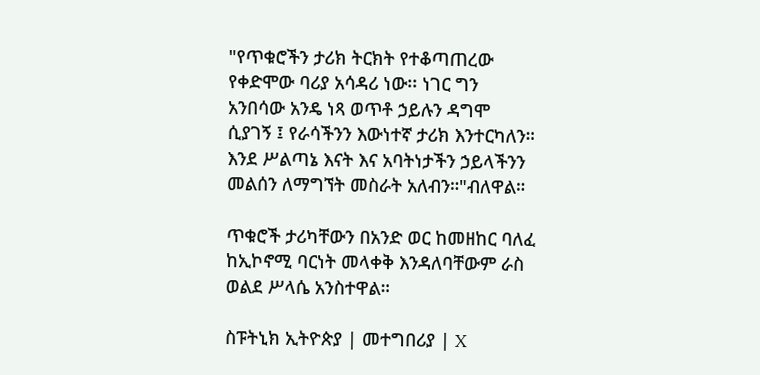"የጥቁሮችን ታሪክ ትርክት የተቆጣጠረው የቀድሞው ባሪያ አሳዳሪ ነው፡፡ ነገር ግን አንበሳው አንዴ ነጻ ወጥቶ ኃይሉን ዳግሞ ሲያገኝ ፤ የራሳችንን እውነተኛ ታሪክ እንተርካለን። እንደ ሥልጣኔ እናት እና አባትነታችን ኃይላችንን መልሰን ለማግኘት መስራት አለብን።"ብለዋል።

ጥቁሮች ታሪካቸውን በአንድ ወር ከመዘከር ባለፈ ከኢኮኖሚ ባርነት መላቀቅ እንዳለባቸውም ራስ ወልደ ሥላሴ አንስተዋል።

ስፑትኒክ ኢትዮጵያ | መተግበሪያ | X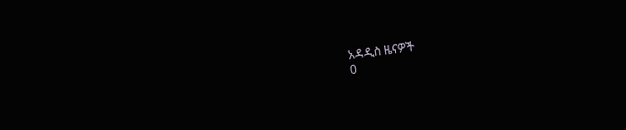አዳዲስ ዜናዎች
0